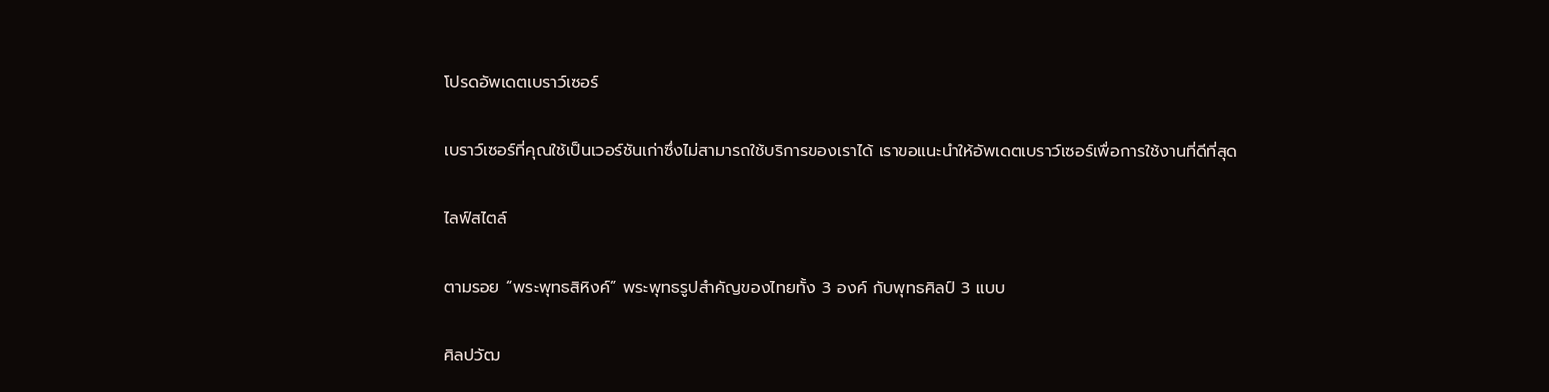โปรดอัพเดตเบราว์เซอร์

เบราว์เซอร์ที่คุณใช้เป็นเวอร์ชันเก่าซึ่งไม่สามารถใช้บริการของเราได้ เราขอแนะนำให้อัพเดตเบราว์เซอร์เพื่อการใช้งานที่ดีที่สุด

ไลฟ์สไตล์

ตามรอย “พระพุทธสิหิงค์” พระพุทธรูปสำคัญของไทยทั้ง 3 องค์ กับพุทธศิลป์ 3 แบบ

ศิลปวัฒ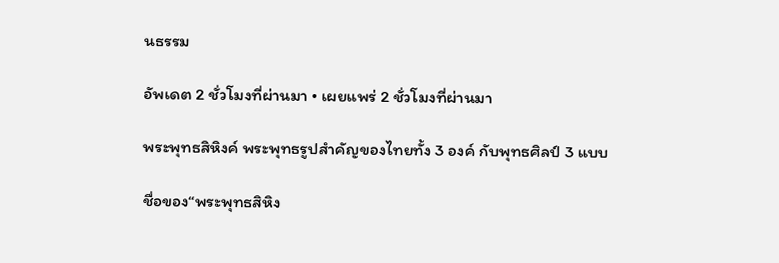นธรรม

อัพเดต 2 ชั่วโมงที่ผ่านมา • เผยแพร่ 2 ชั่วโมงที่ผ่านมา

พระพุทธสิหิงค์ พระพุทธรูปสำคัญของไทยทั้ง 3 องค์ กับพุทธศิลป์ 3 แบบ

ชื่อของ“พระพุทธสิหิง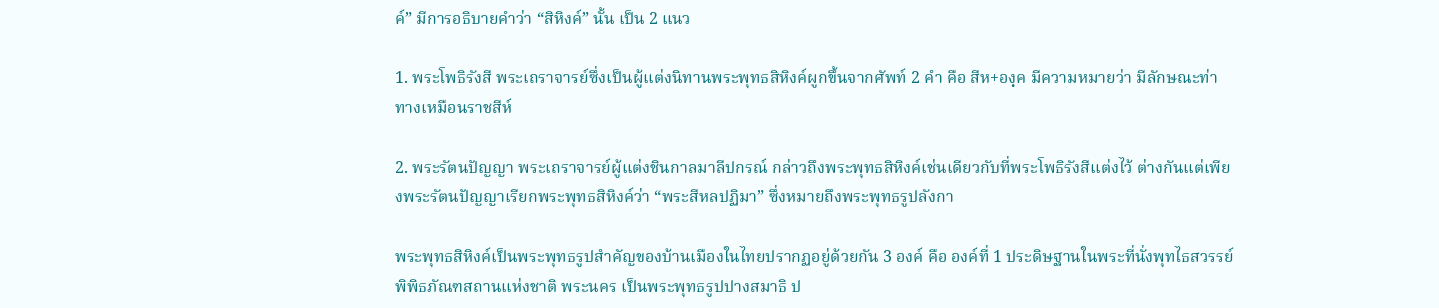ค์” มีการอธิบายคำว่า “สิหิงค์” นั้น เป็น 2 แนว

1. พระโพธิรังสี พระเถราจารย์ซึ่งเป็นผู้แต่งนิทานพระพุทธสิหิงค์ผูกขึ้นจากศัพท์ 2 คำ คือ สีห+องฺค มีความหมายว่า มีลักษณะท่าทางเหมือนราชสีห์

2. พระรัตนปัญญา พระเถราจารย์ผู้แต่งชินกาลมาลีปกรณ์ กล่าวถึงพระพุทธสิหิงค์เช่นเดียวกับที่พระโพธิรังสีแต่งไว้ ต่างกันแต่เพียงพระรัตนปัญญาเรียกพระพุทธสิหิงค์ว่า “พระสีหลปฏิมา” ซึ่งหมายถึงพระพุทธรูปลังกา

พระพุทธสิหิงค์เป็นพระพุทธรูปสำคัญของบ้านเมืองในไทยปรากฏอยู่ด้วยกัน 3 องค์ คือ องค์ที่ 1 ประดิษฐานในพระที่นั่งพุทไธสวรรย์ พิพิธภัณฑสถานแห่งชาติ พระนคร เป็นพระพุทธรูปปางสมาธิ ป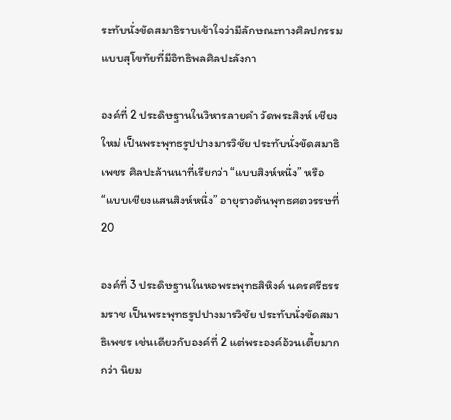ระทับนั่งขัดสมาธิราบเข้าใจว่ามีลักษณะทางศิลปกรรมแบบสุโขทัยที่มีอิทธิพลศิลปะลังกา

องค์ที่ 2 ประดิษฐานในวิหารลายคำ วัดพระสิงห์ เชียงใหม่ เป็นพระพุทธรูปปางมารวิชัย ประทับนั่งขัดสมาธิเพชร ศิลปะล้านนาที่เรียกว่า “แบบสิงห์หนึ่ง” หรือ “แบบเชียงแสนสิงห์หนึ่ง” อายุราวต้นพุทธศตวรรษที่ 20

องค์ที่ 3 ประดิษฐานในหอพระพุทธสิหิงค์ นครศรีธรรมราช เป็นพระพุทธรูปปางมารวิชัย ประทับนั่งขัดสมาธิเพชร เช่นเดียวกับองค์ที่ 2 แต่พระองค์อ้วนเตี้ยมากกว่า นิยม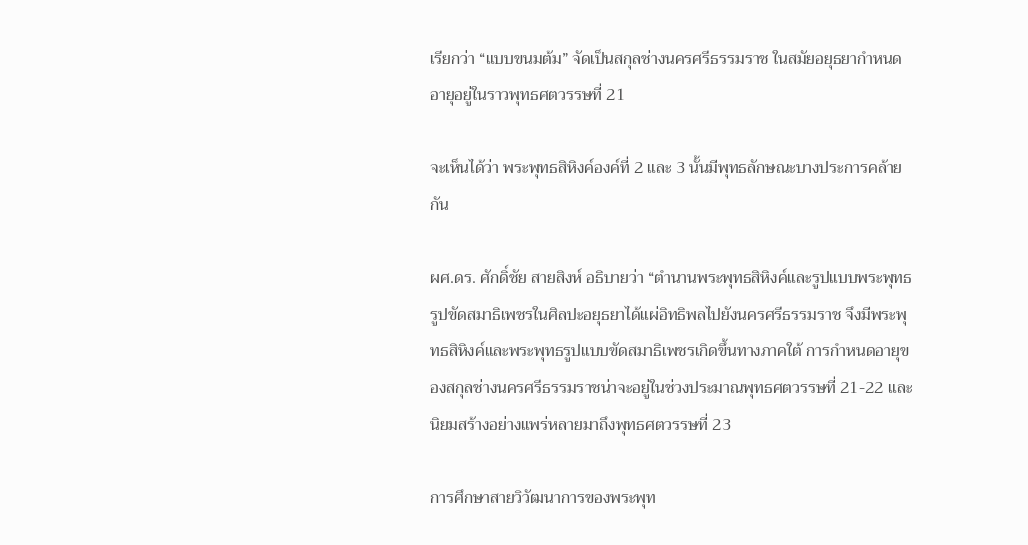เรียกว่า “แบบขนมต้ม” จัดเป็นสกุลช่างนครศรีธรรมราช ในสมัยอยุธยากำหนดอายุอยู่ในราวพุทธศตวรรษที่ 21

จะเห็นได้ว่า พระพุทธสิหิงค์องค์ที่ 2 และ 3 นั้นมีพุทธลักษณะบางประการคล้ายกัน

ผศ.ดร. ศักดิ์ชัย สายสิงห์ อธิบายว่า “ตำนานพระพุทธสิหิงค์และรูปแบบพระพุทธรูปขัดสมาธิเพชรในศิลปะอยุธยาได้แผ่อิทธิพลไปยังนครศรีธรรมราช จึงมีพระพุทธสิหิงค์และพระพุทธรูปแบบขัดสมาธิเพชรเกิดขึ้นทางภาคใต้ การกำหนดอายุของสกุลช่างนครศรีธรรมราชน่าจะอยู่ในช่วงประมาณพุทธศตวรรษที่ 21-22 และนิยมสร้างอย่างแพร่หลายมาถึงพุทธศตวรรษที่ 23

การศึกษาสายวิวัฒนาการของพระพุท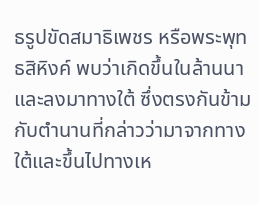ธรูปขัดสมาธิเพชร หรือพระพุทธสิหิงค์ พบว่าเกิดขึ้นในล้านนาและลงมาทางใต้ ซึ่งตรงกันข้ามกับตำนานที่กล่าวว่ามาจากทางใต้และขึ้นไปทางเห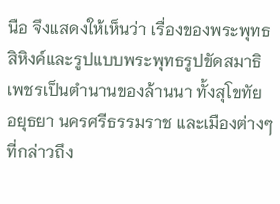นือ จึงแสดงให้เห็นว่า เรื่องของพระพุทธสิหิงค์และรูปแบบพระพุทธรูปขัดสมาธิเพชรเป็นตำนานของล้านนา ทั้งสุโขทัย อยุธยา นครศรีธรรมราช และเมืองต่างๆ ที่กล่าวถึง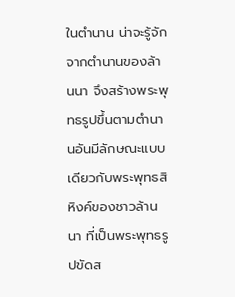ในตำนาน น่าจะรู้จักจากตำนานของล้านนา จึงสร้างพระพุทธรูปขึ้นตามตำนานอันมีลักษณะแบบเดียวกับพระพุทธสิหิงค์ของชาวล้านนา ที่เป็นพระพุทธรูปขัดส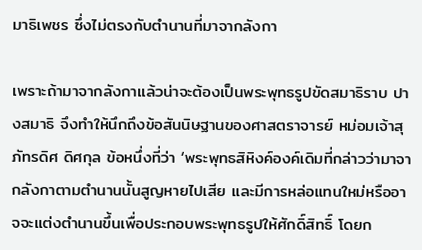มาธิเพชร ซึ่งไม่ตรงกับตำนานที่มาจากลังกา

เพราะถ้ามาจากลังกาแล้วน่าจะต้องเป็นพระพุทธรูปขัดสมาธิราบ ปางสมาธิ จึงทำให้นึกถึงข้อสันนิษฐานของศาสตราจารย์ หม่อมเจ้าสุภัทรดิศ ดิศกุล ข้อหนึ่งที่ว่า ‘พระพุทธสิหิงค์องค์เดิมที่กล่าวว่ามาจากลังกาตามตำนานนั้นสูญหายไปเสีย และมีการหล่อแทนใหม่หรืออาจจะแต่งตำนานขึ้นเพื่อประกอบพระพุทธรูปให้ศักดิ์สิทธิ์ โดยก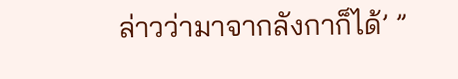ล่าวว่ามาจากลังกาก็ได้’ ”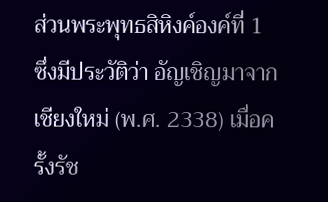ส่วนพระพุทธสิหิงค์องค์ที่ 1 ซึ่งมีประวัติว่า อัญเชิญมาจากเชียงใหม่ (พ.ศ. 2338) เมื่อครั้งรัช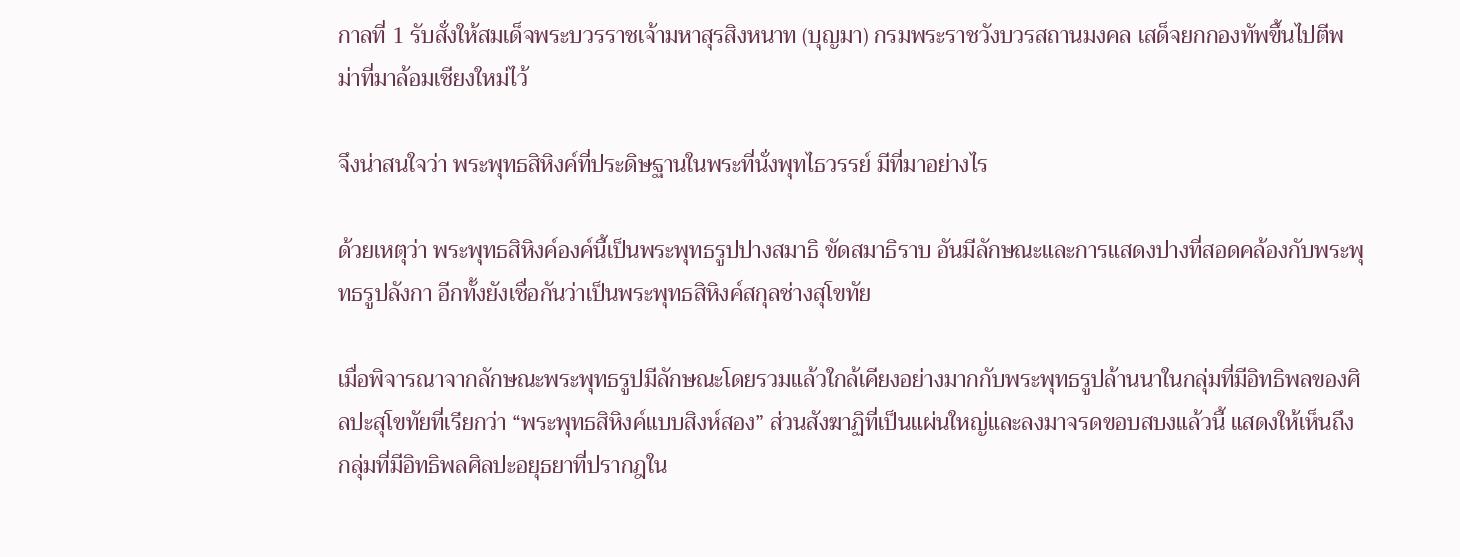กาลที่ 1 รับสั่งให้สมเด็จพระบวรราชเจ้ามหาสุรสิงหนาท (บุญมา) กรมพระราชวังบวรสถานมงคล เสด็จยกกองทัพขึ้นไปตีพม่าที่มาล้อมเชียงใหม่ไว้

จึงน่าสนใจว่า พระพุทธสิหิงค์ที่ประดิษฐานในพระที่นั่งพุทไธวรรย์ มีที่มาอย่างไร

ด้วยเหตุว่า พระพุทธสิหิงค์องค์นี้เป็นพระพุทธรูปปางสมาธิ ขัดสมาธิราบ อันมีลักษณะและการแสดงปางที่สอดคล้องกับพระพุทธรูปลังกา อีกทั้งยังเชื่อกันว่าเป็นพระพุทธสิหิงค์สกุลช่างสุโขทัย

เมื่อพิจารณาจากลักษณะพระพุทธรูปมีลักษณะโดยรวมแล้วใกล้เคียงอย่างมากกับพระพุทธรูปล้านนาในกลุ่มที่มีอิทธิพลของศิลปะสุโขทัยที่เรียกว่า “พระพุทธสิหิงค์แบบสิงห์สอง” ส่วนสังฆาฏิที่เป็นแผ่นใหญ่และลงมาจรดขอบสบงแล้วนี้ แสดงให้เห็นถึงกลุ่มที่มีอิทธิพลศิลปะอยุธยาที่ปรากฎใน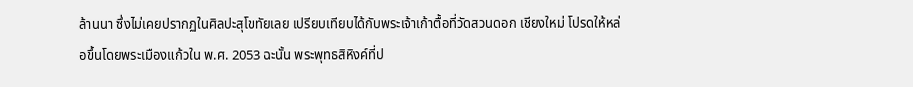ล้านนา ซึ่งไม่เคยปรากฏในศิลปะสุโขทัยเลย เปรียบเทียบได้กับพระเจ้าเก้าตื้อที่วัดสวนดอก เชียงใหม่ โปรดให้หล่อขึ้นโดยพระเมืองแก้วใน พ.ศ. 2053 ฉะนั้น พระพุทธสิหิงค์ที่ป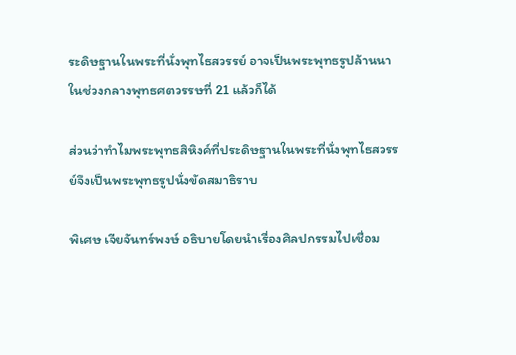ระดิษฐานในพระที่นั่งพุทไธสวรรย์ อาจเป็นพระพุทธรูปล้านนาในช่วงกลางพุทธศตวรรษที่ 21 แล้วก็ได้

ส่วนว่าทำไมพระพุทธสิหิงค์ที่ประดิษฐานในพระที่นั่งพุทไธสวรรย์จึงเป็นพระพุทธรูปนั่งขัดสมาธิราบ

พิเศษ เจียจันทร์พงษ์ อธิบายโดยนำเรื่องศิลปกรรมไปเชื่อม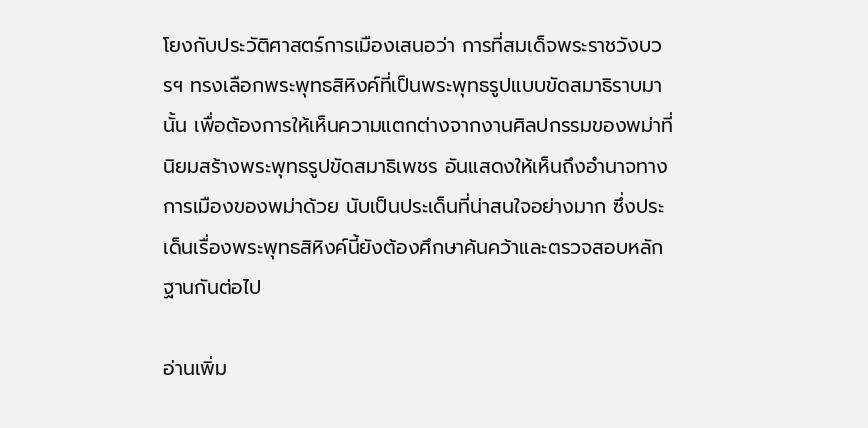โยงกับประวัติศาสตร์การเมืองเสนอว่า การที่สมเด็จพระราชวังบวรฯ ทรงเลือกพระพุทธสิหิงค์ที่เป็นพระพุทธรูปแบบขัดสมาธิราบมานั้น เพื่อต้องการให้เห็นความแตกต่างจากงานศิลปกรรมของพม่าที่นิยมสร้างพระพุทธรูปขัดสมาธิเพชร อันแสดงให้เห็นถึงอำนาจทางการเมืองของพม่าด้วย นับเป็นประเด็นที่น่าสนใจอย่างมาก ซึ่งประเด็นเรื่องพระพุทธสิหิงค์นี้ยังต้องศึกษาค้นคว้าและตรวจสอบหลักฐานกันต่อไป

อ่านเพิ่ม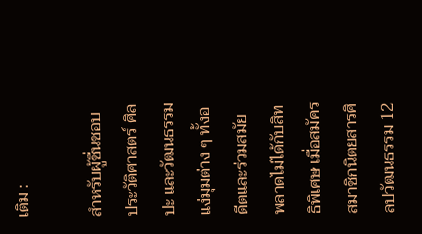เติม :

สำหรับผู้ชื่นชอบประวัติศาสตร์ ศิลปะ และวัฒนธรรม แง่มุมต่าง ๆ ทั้งอดีตและร่วมสมัย พลาดไม่ได้กับสิทธิพิเศษ เมื่อสมัครสมาชิกนิตยสารศิลปวัฒนธรรม 12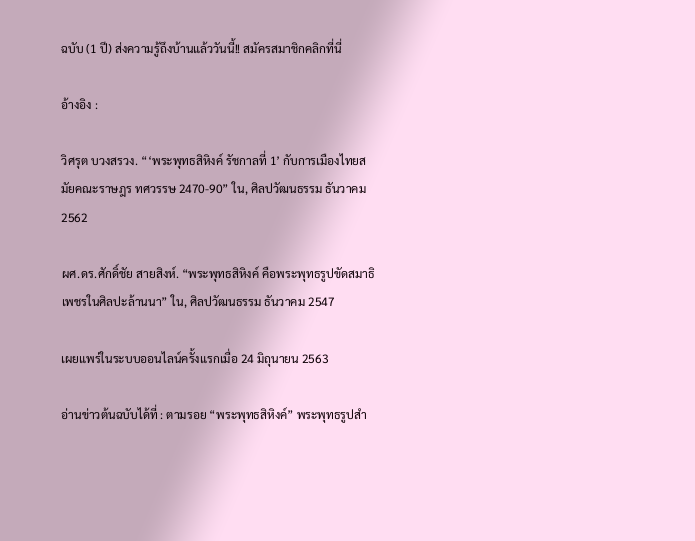ฉบับ (1 ปี) ส่งความรู้ถึงบ้านแล้ววันนี้!! สมัครสมาชิกคลิกที่นี่

อ้างอิง :

วิศรุต บวงสรวง. “‘พระพุทธสิหิงค์ รัชกาลที่ 1’ กับการเมืองไทยสมัยคณะราษฎร ทศวรรษ 2470-90” ใน, ศิลปวัฒนธรรม ธันวาคม 2562

ผศ.ดร.ศักดิ์ชัย สายสิงห์. “พระพุทธสิหิงค์ คือพระพุทธรูปขัดสมาธิเพชรในศิลปะล้านนา” ใน, ศิลปวัฒนธรรม ธันวาคม 2547

เผยแพร่ในระบบออนไลน์ครั้งแรกเมื่อ 24 มิถุนายน 2563

อ่านข่าวต้นฉบับได้ที่ : ตามรอย “พระพุทธสิหิงค์” พระพุทธรูปสำ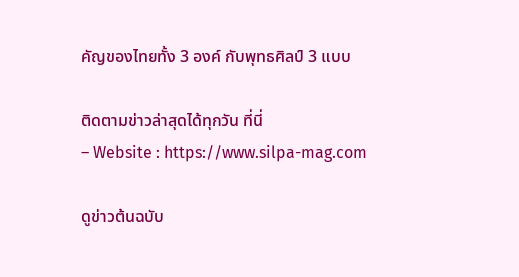คัญของไทยทั้ง 3 องค์ กับพุทธศิลป์ 3 แบบ

ติดตามข่าวล่าสุดได้ทุกวัน ที่นี่
– Website : https://www.silpa-mag.com

ดูข่าวต้นฉบับ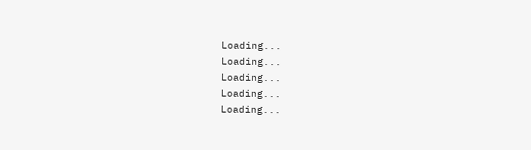Loading...
Loading...
Loading...
Loading...
Loading...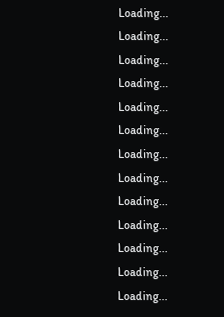Loading...
Loading...
Loading...
Loading...
Loading...
Loading...
Loading...
Loading...
Loading...
Loading...
Loading...
Loading...
Loading...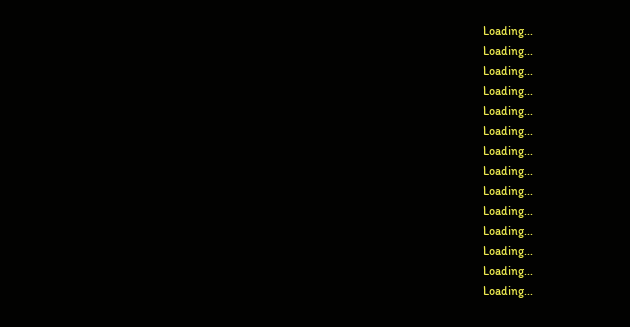Loading...
Loading...
Loading...
Loading...
Loading...
Loading...
Loading...
Loading...
Loading...
Loading...
Loading...
Loading...
Loading...
Loading...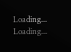Loading...
Loading...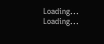Loading...
Loading...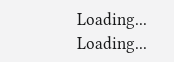Loading...
Loading...